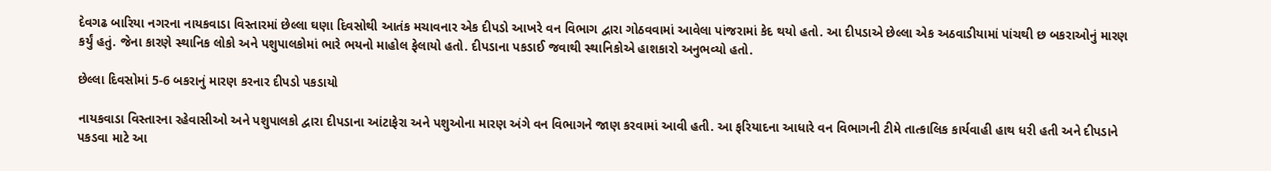દેવગઢ બારિયા નગરના નાયકવાડા વિસ્તારમાં છેલ્લા ઘણા દિવસોથી આતંક મચાવનાર એક દીપડો આખરે વન વિભાગ દ્વારા ગોઠવવામાં આવેલા પાંજરામાં કેદ થયો હતો. આ દીપડાએ છેલ્લા એક અઠવાડીયામાં પાંચથી છ બકરાઓનું મારણ કર્યું હતું. જેના કારણે સ્થાનિક લોકો અને પશુપાલકોમાં ભારે ભયનો માહોલ ફેલાયો હતો. દીપડાના પકડાઈ જવાથી સ્થાનિકોએ હાશકારો અનુભવ્યો હતો.

છેલ્લા દિવસોમાં 5-6 બકરાનું મારણ કરનાર દીપડો પકડાયો

નાયકવાડા વિસ્તારના રહેવાસીઓ અને પશુપાલકો દ્વારા દીપડાના આંટાફેરા અને પશુઓના મારણ અંગે વન વિભાગને જાણ કરવામાં આવી હતી. આ ફરિયાદના આધારે વન વિભાગની ટીમે તાત્કાલિક કાર્યવાહી હાથ ધરી હતી અને દીપડાને પકડવા માટે આ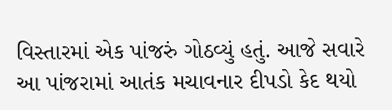વિસ્તારમાં એક પાંજરું ગોઠવ્યું હતું. આજે સવારે આ પાંજરામાં આતંક મચાવનાર દીપડો કેદ થયો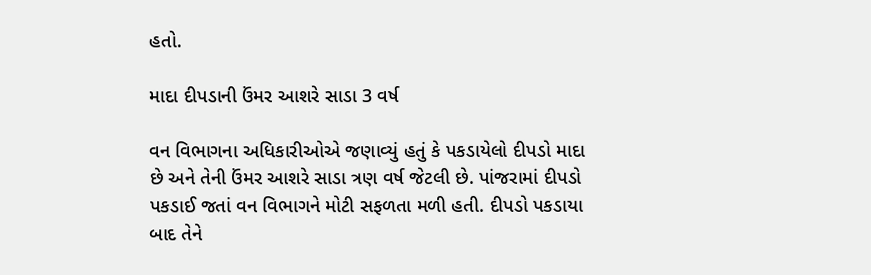હતો.

માદા દીપડાની ઉંમર આશરે સાડા 3 વર્ષ

વન વિભાગના અધિકારીઓએ જણાવ્યું હતું કે પકડાયેલો દીપડો માદા છે અને તેની ઉંમર આશરે સાડા ત્રણ વર્ષ જેટલી છે. પાંજરામાં દીપડો પકડાઈ જતાં વન વિભાગને મોટી સફળતા મળી હતી. દીપડો પકડાયા બાદ તેને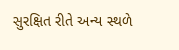સુરક્ષિત રીતે અન્ય સ્થળે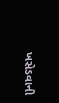ખસેડવાની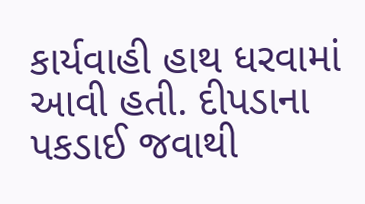કાર્યવાહી હાથ ધરવામાં આવી હતી. દીપડાના પકડાઈ જવાથી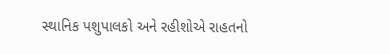સ્થાનિક પશુપાલકો અને રહીશોએ રાહતનો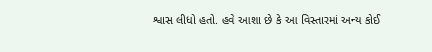શ્વાસ લીધો હતો. હવે આશા છે કે આ વિસ્તારમાં અન્ય કોઈ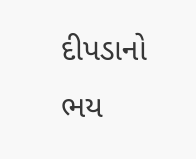દીપડાનો ભય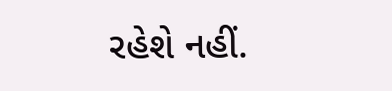રહેશે નહીં.